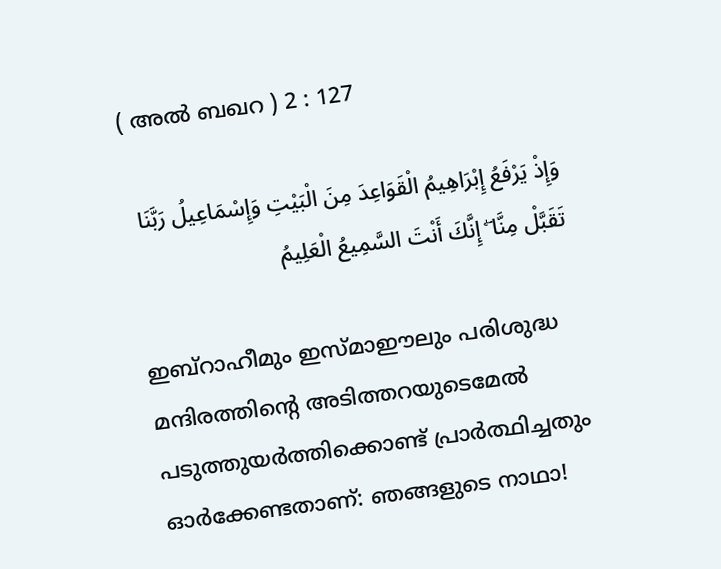( അല്‍ ബഖറ ) 2 : 127

وَإِذْ يَرْفَعُ إِبْرَاهِيمُ الْقَوَاعِدَ مِنَ الْبَيْتِ وَإِسْمَاعِيلُ رَبَّنَا تَقَبَّلْ مِنَّا ۖ إِنَّكَ أَنْتَ السَّمِيعُ الْعَلِيمُ

ഇബ്റാഹീമും ഇസ്മാഈലും പരിശുദ്ധ മന്ദിരത്തിന്‍റെ അടിത്തറയുടെമേല്‍ പടുത്തുയര്‍ത്തിക്കൊണ്ട് പ്രാര്‍ത്ഥിച്ചതും ഓര്‍ക്കേണ്ടതാണ്: ഞങ്ങളുടെ നാഥാ!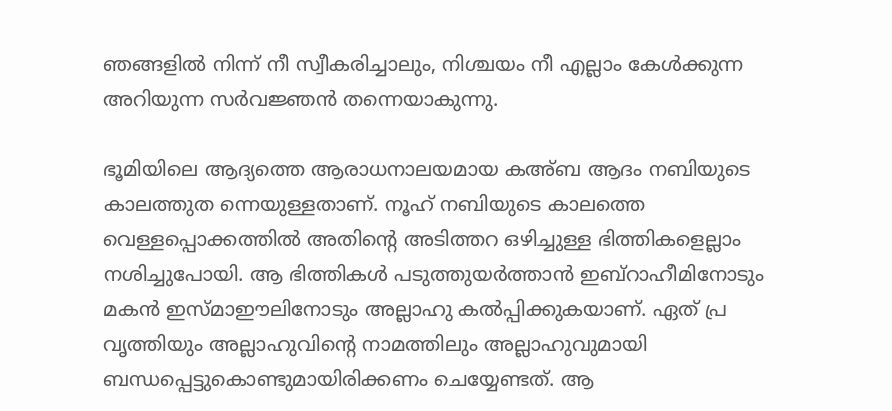ഞങ്ങളില്‍ നിന്ന് നീ സ്വീകരിച്ചാലും, നിശ്ചയം നീ എല്ലാം കേള്‍ക്കുന്ന അറിയുന്ന സര്‍വജ്ഞന്‍ തന്നെയാകുന്നു.

ഭൂമിയിലെ ആദ്യത്തെ ആരാധനാലയമായ കഅ്ബ ആദം നബിയുടെ കാലത്തുത ന്നെയുള്ളതാണ്. നൂഹ് നബിയുടെ കാലത്തെ വെള്ളപ്പൊക്കത്തില്‍ അതിന്‍റെ അടിത്തറ ഒഴിച്ചുള്ള ഭിത്തികളെല്ലാം നശിച്ചുപോയി. ആ ഭിത്തികള്‍ പടുത്തുയര്‍ത്താന്‍ ഇബ്റാഹീമിനോടും മകന്‍ ഇസ്മാഈലിനോടും അല്ലാഹു കല്‍പ്പിക്കുകയാണ്. ഏത് പ്ര വൃത്തിയും അല്ലാഹുവിന്‍റെ നാമത്തിലും അല്ലാഹുവുമായി ബന്ധപ്പെട്ടുകൊണ്ടുമായിരിക്കണം ചെയ്യേണ്ടത്. ആ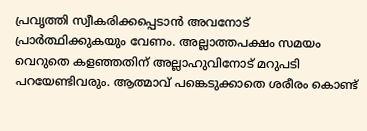പ്രവൃത്തി സ്വീകരിക്കപ്പെടാന്‍ അവനോട് പ്രാര്‍ത്ഥിക്കുകയും വേണം. അല്ലാത്തപക്ഷം സമയം വെറുതെ കളഞ്ഞതിന് അല്ലാഹുവിനോട് മറുപടി പറയേണ്ടിവരും. ആത്മാവ് പങ്കെടുക്കാതെ ശരീരം കൊണ്ട്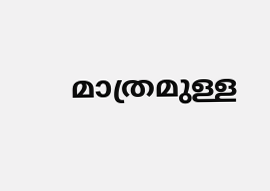മാത്രമുള്ള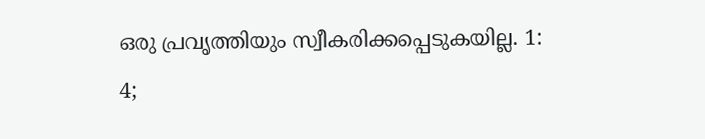ഒരു പ്രവൃത്തിയും സ്വീകരിക്കപ്പെടുകയില്ല. 1: 4;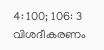4: 100; 106: 3 വിശദീകരണം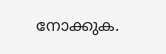നോക്കുക.